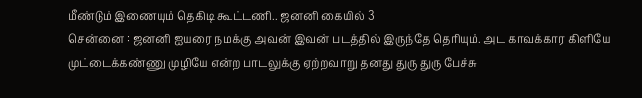மீண்டும் இணையும் தெகிடி கூட்டணி.. ஜனனி கையில் 3
சென்னை : ஜனனி ஐயரை நமக்கு அவன் இவன் படத்தில் இருந்தே தெரியும். அட காவக்கார கிளியே முட்டைக்கண்ணு முழியே என்ற பாடலுக்கு ஏற்றவாறு தனது துரு துரு பேச்சு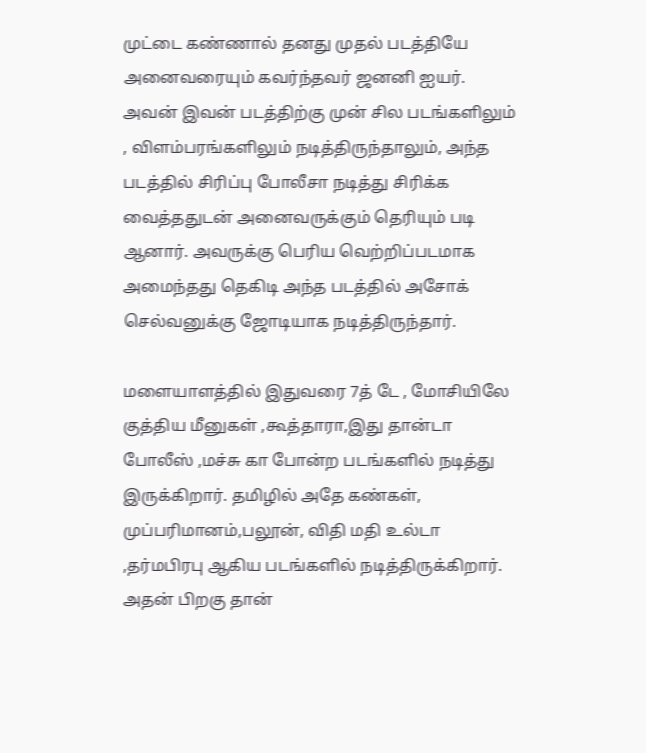முட்டை கண்ணால் தனது முதல் படத்தியே அனைவரையும் கவர்ந்தவர் ஜனனி ஐயர்.
அவன் இவன் படத்திற்கு முன் சில படங்களிலும் , விளம்பரங்களிலும் நடித்திருந்தாலும், அந்த படத்தில் சிரிப்பு போலீசா நடித்து சிரிக்க வைத்ததுடன் அனைவருக்கும் தெரியும் படி ஆனார். அவருக்கு பெரிய வெற்றிப்படமாக அமைந்தது தெகிடி அந்த படத்தில் அசோக் செல்வனுக்கு ஜோடியாக நடித்திருந்தார்.

மளையாளத்தில் இதுவரை 7த் டே , மோசியிலே குத்திய மீனுகள் ,கூத்தாரா,இது தான்டா போலீஸ் ,மச்சு கா போன்ற படங்களில் நடித்து இருக்கிறார். தமிழில் அதே கண்கள், முப்பரிமானம்,பலூன், விதி மதி உல்டா ,தர்மபிரபு ஆகிய படங்களில் நடித்திருக்கிறார்.
அதன் பிறகு தான்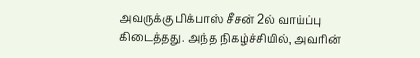அவருக்கு பிக்பாஸ் சீசன் 2ல் வாய்ப்பு கிடைத்தது. அந்த நிகழ்ச்சியில், அவரின்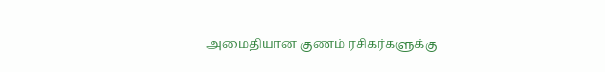அமைதியான குணம் ரசிகர்களுக்கு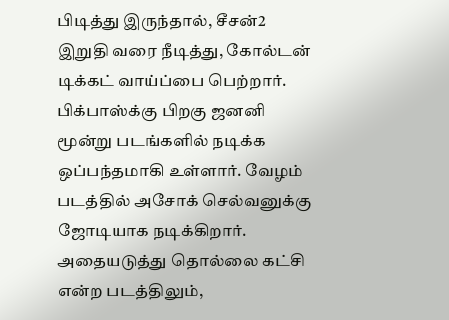பிடித்து இருந்தால், சீசன்2 இறுதி வரை நீடித்து, கோல்டன் டிக்கட் வாய்ப்பை பெற்றார்.
பிக்பாஸ்க்கு பிறகு ஜனனி மூன்று படங்களில் நடிக்க ஒப்பந்தமாகி உள்ளார். வேழம் படத்தில் அசோக் செல்வனுக்கு ஜோடியாக நடிக்கிறார். அதையடுத்து தொல்லை கட்சி என்ற படத்திலும்,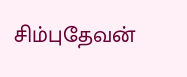சிம்புதேவன்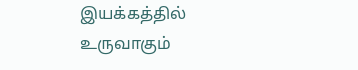இயக்கத்தில் உருவாகும்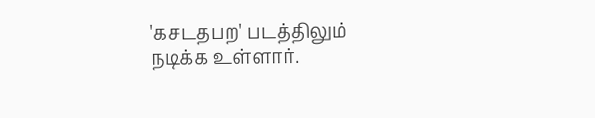'கசடதபற' படத்திலும் நடிக்க உள்ளார்.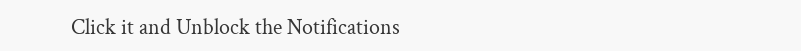Click it and Unblock the Notifications